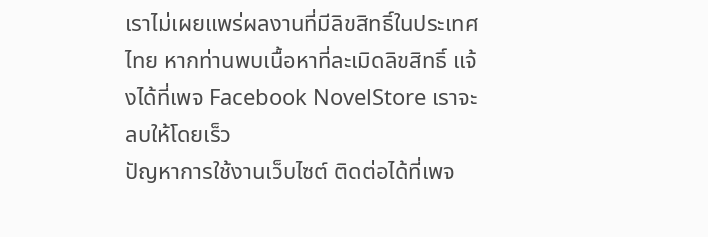เราไม่เผยแพร่ผลงานที่มีลิขสิทธิ์ในประเทศไทย หากท่านพบเนื้อหาที่ละเมิดลิขสิทธิ์ แจ้งได้ที่เพจ Facebook NovelStore เราจะลบให้โดยเร็ว
ปัญหาการใช้งานเว็บไซต์ ติดต่อได้ที่เพจ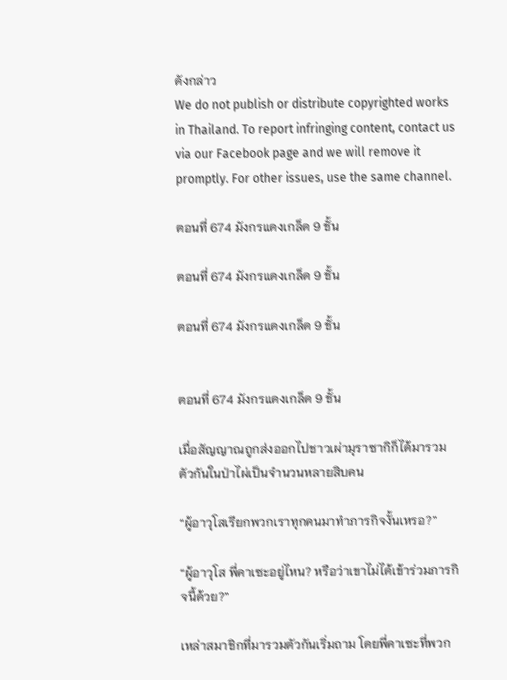ดังกล่าว
We do not publish or distribute copyrighted works in Thailand. To report infringing content, contact us via our Facebook page and we will remove it promptly. For other issues, use the same channel.

ตอนที่ 674 มังกรแดงเกล็ด 9 ชั้น

ตอนที่ 674 มังกรแดงเกล็ด 9 ชั้น

ตอนที่ 674 มังกรแดงเกล็ด 9 ชั้น


ตอนที่ 674 มังกรแดงเกล็ด 9 ชั้น

เมื่อสัญญาณถูกส่งออกไปชาวเผ่ามุราซากิก็ได้มารวมตัวกันในป่าไผ่เป็นจำนวนหลายสิบคน

“ผู้อาวุโสเรียกพวกเราทุกคนมาทำภารกิจงั้นเหรอ?”

“ผู้อาวุโส พี่คาเซะอยู่ไหน? หรือว่าเขาไม่ได้เข้าร่วมภารกิจนี้ด้วย?”

เหล่าสมาชิกที่มารวมตัวกันเริ่มถาม โดยพี่คาเซะที่พวก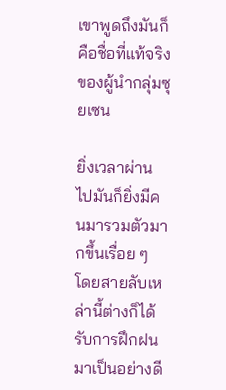เขาพูดถึงมันก็คือชื่อที่แท้จริงของผู้นำกลุ่มซุยเซน

ยิ่งเวลาผ่านไปมันก็ยิ่งมีคนมารวมตัวมากขึ้นเรื่อย ๆ โดยสายลับเหล่านี้ต่างก็ได้รับการฝึกฝนมาเป็นอย่างดี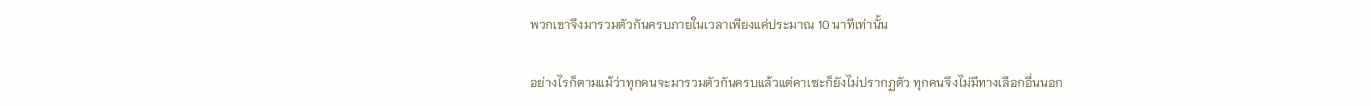พวกเขาจึงมารวมตัวกันครบภายในเวลาเพียงแค่ประมาณ 10 นาทีเท่านั้น

อย่างไรก็ตามแม้ว่าทุกคนจะมารวมตัวกันครบแล้วแต่คาเซะก็ยังไม่ปรากฏตัว ทุกคนจึงไม่มีทางเลือกอื่นนอก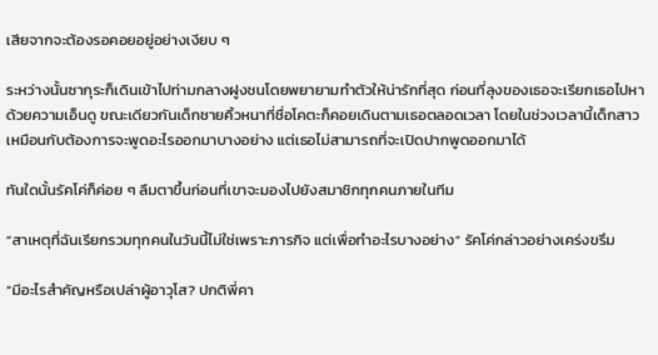เสียจากจะต้องรอคอยอยู่อย่างเงียบ ๆ

ระหว่างนั้นซากุระก็เดินเข้าไปท่ามกลางฝูงชนโดยพยายามทำตัวให้น่ารักที่สุด ก่อนที่ลุงของเธอจะเรียกเธอไปหาด้วยความเอ็นดู ขณะเดียวกันเด็กชายคิ้วหนาที่ชื่อโคตะก็คอยเดินตามเธอตลอดเวลา โดยในช่วงเวลานี้เด็กสาวเหมือนกับต้องการจะพูดอะไรออกมาบางอย่าง แต่เธอไม่สามารถที่จะเปิดปากพูดออกมาได้

ทันใดนั้นรัคโค่ก็ค่อย ๆ ลืมตาขึ้นก่อนที่เขาจะมองไปยังสมาชิกทุกคนภายในทีม

“สาเหตุที่ฉันเรียกรวมทุกคนในวันนี้ไม่ใช่เพราะภารกิจ แต่เพื่อทำอะไรบางอย่าง” รัคโค่กล่าวอย่างเคร่งขรึม

“มีอะไรสำคัญหรือเปล่าผู้อาวุโส? ปกติพี่คา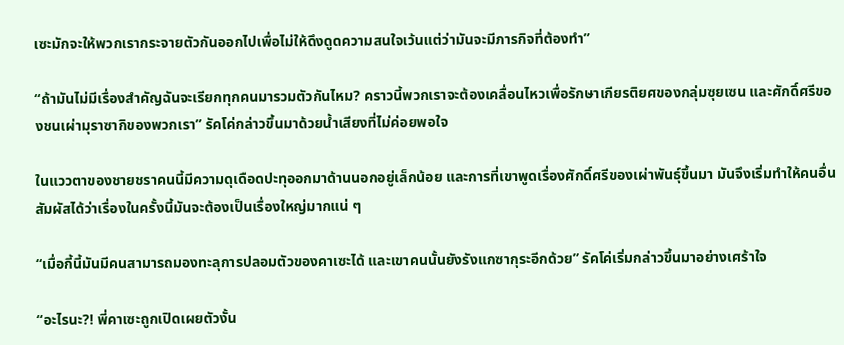เซะมักจะให้พวกเรากระจายตัวกันออกไปเพื่อไม่ให้ดึงดูดความสนใจเว้นแต่ว่ามันจะมีภารกิจที่ต้องทำ”

“ถ้ามันไม่มีเรื่องสำคัญฉันจะเรียกทุกคนมารวมตัวกันไหม? คราวนี้พวกเราจะต้องเคลื่อนไหวเพื่อรักษาเกียรติยศของกลุ่มซุยเซน และศักดิ์ศรีของชนเผ่ามุราซากิของพวกเรา” รัคโค่กล่าวขึ้นมาด้วยน้ำเสียงที่ไม่ค่อยพอใจ

ในแววตาของชายชราคนนี้มีความดุเดือดปะทุออกมาด้านนอกอยู่เล็กน้อย และการที่เขาพูดเรื่องศักดิ์ศรีของเผ่าพันธุ์ขึ้นมา มันจึงเริ่มทำให้คนอื่นสัมผัสได้ว่าเรื่องในครั้งนี้มันจะต้องเป็นเรื่องใหญ่มากแน่ ๆ

“เมื่อกี้นี้มันมีคนสามารถมองทะลุการปลอมตัวของคาเซะได้ และเขาคนนั้นยังรังแกซากุระอีกด้วย” รัคโค่เริ่มกล่าวขึ้นมาอย่างเศร้าใจ

“อะไรนะ?! พี่คาเซะถูกเปิดเผยตัวงั้น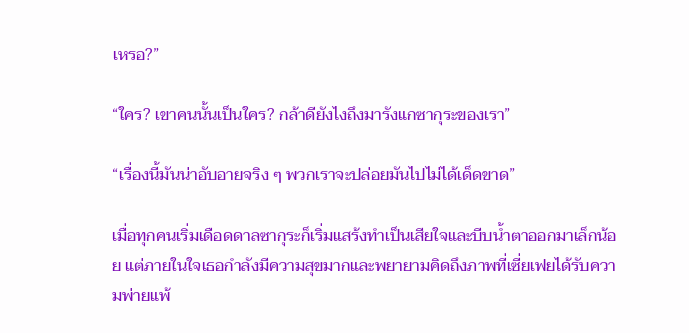เหรอ?”

“ใคร? เขาคนนั้นเป็นใคร? กล้าดียังไงถึงมารังแกซากุระของเรา”

“เรื่องนี้มันน่าอับอายจริง ๆ พวกเราจะปล่อยมันไปไม่ได้เด็ดขาด”

เมื่อทุกคนเริ่มเดือดดาลซากุระก็เริ่มแสร้งทำเป็นเสียใจและบีบน้ำตาออกมาเล็กน้อย แต่ภายในใจเธอกำลังมีความสุขมากและพยายามคิดถึงภาพที่เซี่ยเฟยได้รับความพ่ายแพ้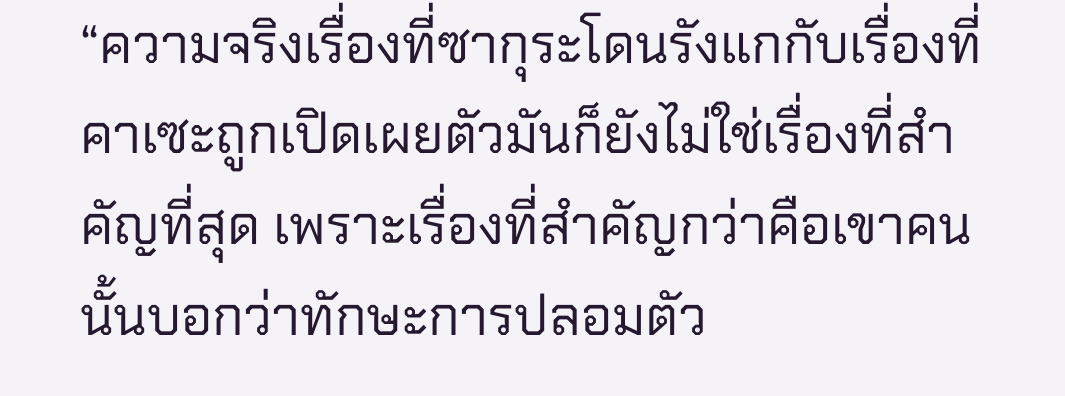“ความจริงเรื่องที่ซากุระโดนรังแกกับเรื่องที่คาเซะถูกเปิดเผยตัวมันก็ยังไม่ใช่เรื่องที่สำคัญที่สุด เพราะเรื่องที่สำคัญกว่าคือเขาคนนั้นบอกว่าทักษะการปลอมตัว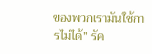ของพวกเรามันใช้การไม่ได้” รัค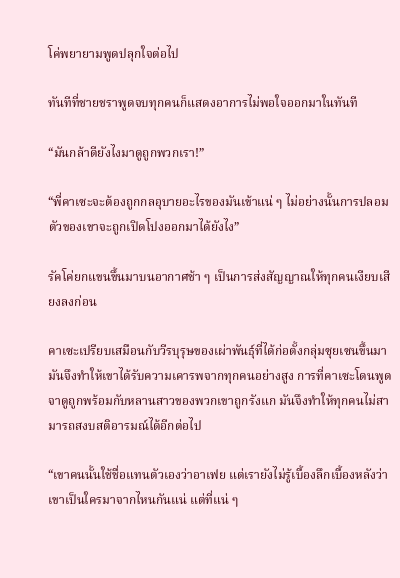โค่พยายามพูดปลุกใจต่อไป

ทันทีที่ชายชราพูดจบทุกคนก็แสดงอาการไม่พอใจออกมาในทันที

“มันกล้าดียังไงมาดูถูกพวกเรา!”

“พี่คาเซะจะต้องถูกกลอุบายอะไรของมันเข้าแน่ ๆ ไม่อย่างนั้นการปลอมตัวของเขาจะถูกเปิดโปงออกมาได้ยังไง”

รัคโค่ยกแขนขึ้นมาบนอากาศช้า ๆ เป็นการส่งสัญญาณให้ทุกคนเงียบเสียงลงก่อน

คาเซะเปรียบเสมือนกับวีรบุรุษของเผ่าพันธุ์ที่ได้ก่อตั้งกลุ่มซุยเซนขึ้นมา มันจึงทำให้เขาได้รับความเคารพจากทุกคนอย่างสูง การที่คาเซะโดนพูดจาดูถูกพร้อมกับหลานสาวของพวกเขาถูกรังแก มันจึงทำให้ทุกคนไม่สามารถสงบสติอารมณ์ได้อีกต่อไป

“เขาคนนั้นใช้ชื่อแทนตัวเองว่าอาเฟย แต่เรายังไม่รู้เบื้องลึกเบื้องหลังว่าเขาเป็นใครมาจากไหนกันแน่ แต่ที่แน่ ๆ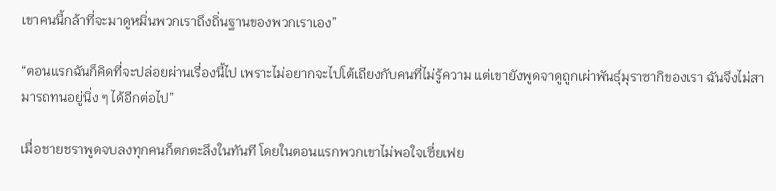เขาคนนี้กล้าที่จะมาดูหมิ่นพวกเราถึงถิ่นฐานของพวกเราเอง”

“ตอนแรกฉันก็คิดที่จะปล่อยผ่านเรื่องนี้ไป เพราะไม่อยากจะไปโต้เถียงกับคนที่ไม่รู้ความ แต่เขายังพูดจาดูถูกเผ่าพันธุ์มุราซากิของเรา ฉันจึงไม่สามารถทนอยู่นิ่ง ๆ ได้อีกต่อไป”

เมื่อชายชราพูดจบลงทุกคนก็ตกตะลึงในทันที โดยในตอนแรกพวกเขาไม่พอใจเซี่ยเฟย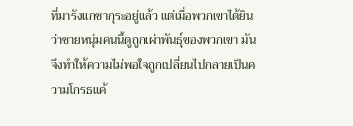ที่มารังแกซากุระอยู่แล้ว แต่เมื่อพวกเขาได้ยินว่าชายหนุ่มคนนี้ดูถูกเผ่าพันธุ์ของพวกเขา มันจึงทำให้ความไม่พอใจถูกเปลี่ยนไปกลายเป็นความโกรธแค้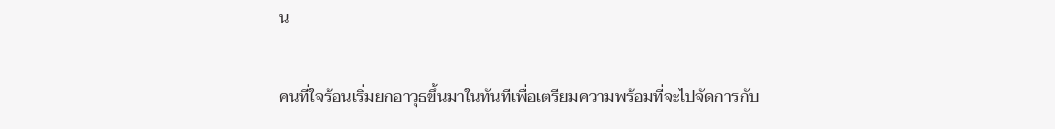น

คนที่ใจร้อนเริ่มยกอาวุธขึ้นมาในทันทีเพื่อเตรียมความพร้อมที่จะไปจัดการกับ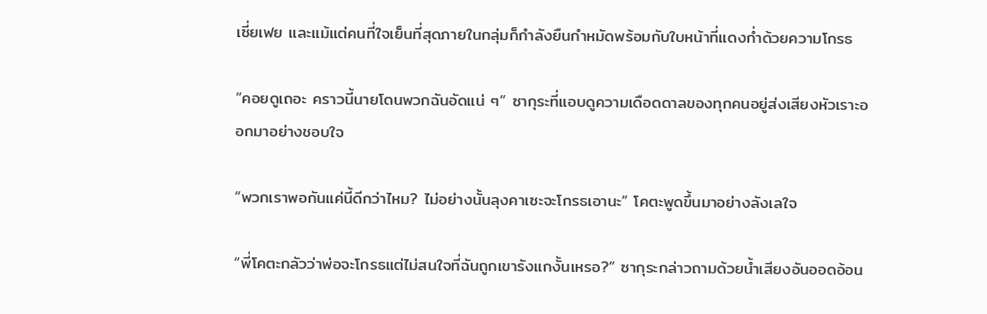เซี่ยเฟย และแม้แต่คนที่ใจเย็นที่สุดภายในกลุ่มก็กำลังยืนกำหมัดพร้อมกับใบหน้าที่แดงก่ำด้วยความโกรธ

“คอยดูเถอะ คราวนี้นายโดนพวกฉันอัดแน่ ๆ” ซากุระที่แอบดูความเดือดดาลของทุกคนอยู่ส่งเสียงหัวเราะออกมาอย่างชอบใจ

“พวกเราพอกันแค่นี้ดีกว่าไหม? ไม่อย่างนั้นลุงคาเซะจะโกรธเอานะ” โคตะพูดขึ้นมาอย่างลังเลใจ

“พี่โคตะกลัวว่าพ่อจะโกรธแต่ไม่สนใจที่ฉันถูกเขารังแกงั้นเหรอ?” ซากุระกล่าวถามด้วยน้ำเสียงอันออดอ้อน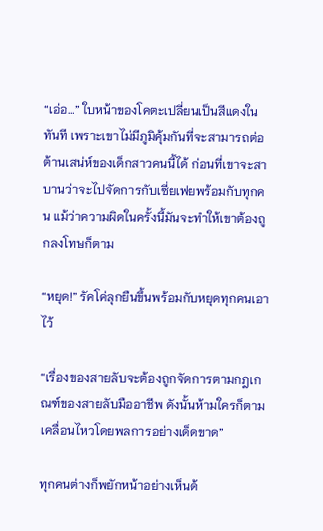“เอ่อ…” ใบหน้าของโคตะเปลี่ยนเป็นสีแดงในทันที เพราะเขาไม่มีภูมิคุ้มกันที่จะสามารถต่อต้านเสน่ห์ของเด็กสาวคนนี้ได้ ก่อนที่เขาจะสาบานว่าจะไปจัดการกับเซี่ยเฟยพร้อมกับทุกคน แม้ว่าความผิดในครั้งนี้มันจะทำให้เขาต้องถูกลงโทษก็ตาม

“หยุด!” รัคโค่ลุกยืนขึ้นพร้อมกับหยุดทุกคนเอาไว้

“เรื่องของสายลับจะต้องถูกจัดการตามกฎเกณฑ์ของสายลับมืออาชีพ ดังนั้นห้ามใครก็ตามเคลื่อนไหวโดยพลการอย่างเด็ดขาด”

ทุกคนต่างก็พยักหน้าอย่างเห็นด้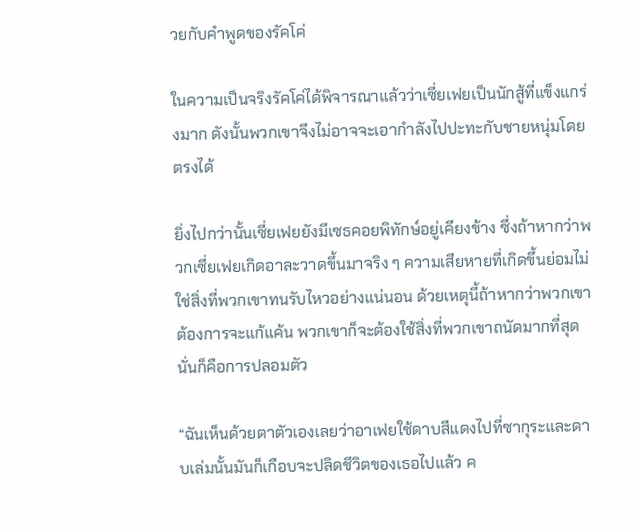วยกับคำพูดของรัคโค่

ในความเป็นจริงรัคโค่ได้พิจารณาแล้วว่าเซี่ยเฟยเป็นนักสู้ที่แข็งแกร่งมาก ดังนั้นพวกเขาจึงไม่อาจจะเอากำลังไปปะทะกับชายหนุ่มโดยตรงได้

ยิ่งไปกว่านั้นเซี่ยเฟยยังมีเซธคอยพิทักษ์อยู่เคียงข้าง ซึ่งถ้าหากว่าพวกเซี่ยเฟยเกิดอาละวาดขึ้นมาจริง ๆ ความเสียหายที่เกิดขึ้นย่อมไม่ใช่สิ่งที่พวกเขาทนรับไหวอย่างแน่นอน ด้วยเหตุนี้ถ้าหากว่าพวกเขาต้องการจะแก้แค้น พวกเขาก็จะต้องใช้สิ่งที่พวกเขาถนัดมากที่สุดนั่นก็คือการปลอมตัว

“ฉันเห็นด้วยตาตัวเองเลยว่าอาเฟยใช้ดาบสีแดงไปที่ซากุระและดาบเล่มนั้นมันก็เกือบจะปลิดชีวิตของเธอไปแล้ว ค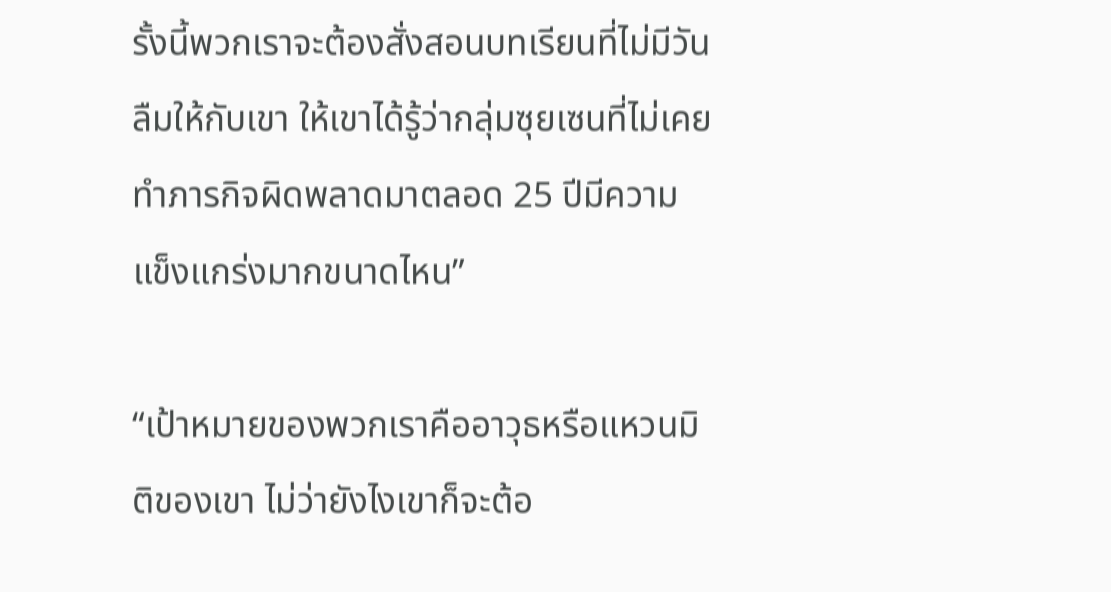รั้งนี้พวกเราจะต้องสั่งสอนบทเรียนที่ไม่มีวันลืมให้กับเขา ให้เขาได้รู้ว่ากลุ่มซุยเซนที่ไม่เคยทำภารกิจผิดพลาดมาตลอด 25 ปีมีความแข็งแกร่งมากขนาดไหน”

“เป้าหมายของพวกเราคืออาวุธหรือแหวนมิติของเขา ไม่ว่ายังไงเขาก็จะต้อ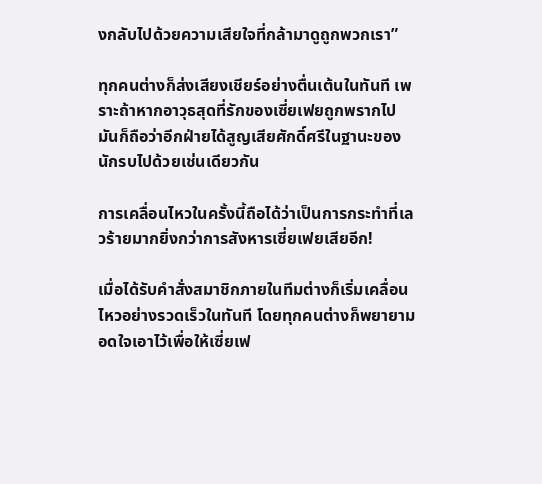งกลับไปด้วยความเสียใจที่กล้ามาดูถูกพวกเรา”

ทุกคนต่างก็ส่งเสียงเชียร์อย่างตื่นเต้นในทันที เพราะถ้าหากอาวุธสุดที่รักของเซี่ยเฟยถูกพรากไป มันก็ถือว่าอีกฝ่ายได้สูญเสียศักดิ์ศรีในฐานะของนักรบไปด้วยเช่นเดียวกัน

การเคลื่อนไหวในครั้งนี้ถือได้ว่าเป็นการกระทำที่เลวร้ายมากยิ่งกว่าการสังหารเซี่ยเฟยเสียอีก!

เมื่อได้รับคำสั่งสมาชิกภายในทีมต่างก็เริ่มเคลื่อนไหวอย่างรวดเร็วในทันที โดยทุกคนต่างก็พยายามอดใจเอาไว้เพื่อให้เซี่ยเฟ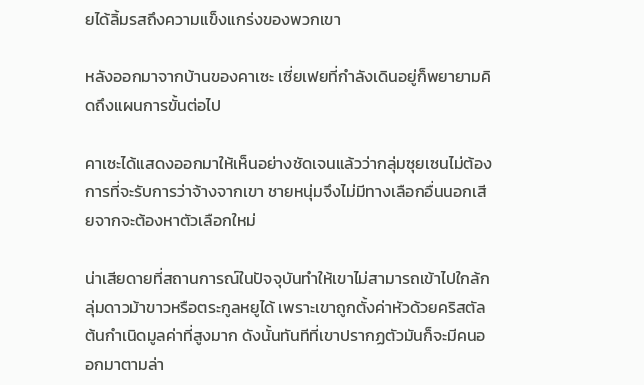ยได้ลิ้มรสถึงความแข็งแกร่งของพวกเขา

หลังออกมาจากบ้านของคาเซะ เซี่ยเฟยที่กำลังเดินอยู่ก็พยายามคิดถึงแผนการขั้นต่อไป

คาเซะได้แสดงออกมาให้เห็นอย่างชัดเจนแล้วว่ากลุ่มซุยเซนไม่ต้องการที่จะรับการว่าจ้างจากเขา ชายหนุ่มจึงไม่มีทางเลือกอื่นนอกเสียจากจะต้องหาตัวเลือกใหม่

น่าเสียดายที่สถานการณ์ในปัจจุบันทำให้เขาไม่สามารถเข้าไปใกล้กลุ่มดาวม้าขาวหรือตระกูลหยูได้ เพราะเขาถูกตั้งค่าหัวด้วยคริสตัลต้นกำเนิดมูลค่าที่สูงมาก ดังนั้นทันทีที่เขาปรากฏตัวมันก็จะมีคนออกมาตามล่า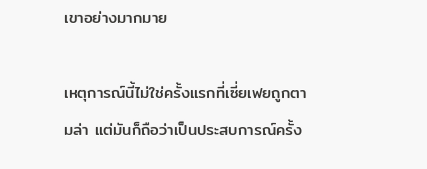เขาอย่างมากมาย

เหตุการณ์นี้ไม่ใช่ครั้งแรกที่เซี่ยเฟยถูกตามล่า แต่มันก็ถือว่าเป็นประสบการณ์ครั้ง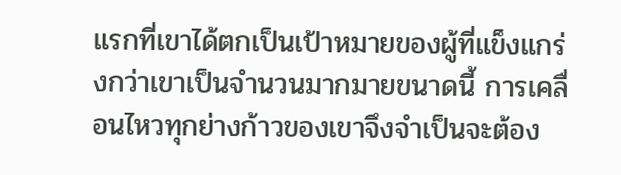แรกที่เขาได้ตกเป็นเป้าหมายของผู้ที่แข็งแกร่งกว่าเขาเป็นจำนวนมากมายขนาดนี้ การเคลื่อนไหวทุกย่างก้าวของเขาจึงจำเป็นจะต้อง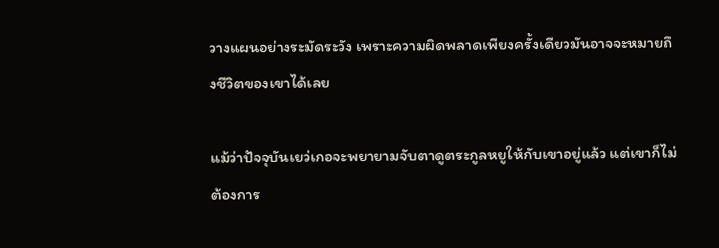วางแผนอย่างระมัดระวัง เพราะความผิดพลาดเพียงครั้งเดียวมันอาจจะหมายถึงชีวิตของเขาได้เลย

แม้ว่าปัจจุบันเยว่เกอจะพยายามจับตาดูตระกูลหยูให้กับเขาอยู่แล้ว แต่เขาก็ไม่ต้องการ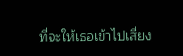ที่จะให้เธอเข้าไปเสี่ยง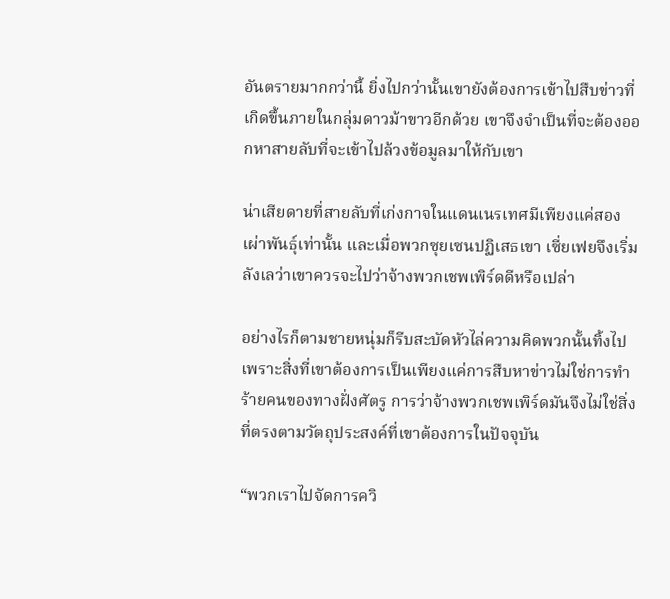อันตรายมากกว่านี้ ยิ่งไปกว่านั้นเขายังต้องการเข้าไปสืบข่าวที่เกิดขึ้นภายในกลุ่มดาวม้าขาวอีกด้วย เขาจึงจำเป็นที่จะต้องออกหาสายลับที่จะเข้าไปล้วงข้อมูลมาให้กับเขา

น่าเสียดายที่สายลับที่เก่งกาจในแดนเนรเทศมีเพียงแค่สองเผ่าพันธุ์เท่านั้น และเมื่อพวกซุยเซนปฏิเสธเขา เซี่ยเฟยจึงเริ่มลังเลว่าเขาควรจะไปว่าจ้างพวกเชพเพิร์ดดีหรือเปล่า

อย่างไรก็ตามชายหนุ่มก็รีบสะบัดหัวไล่ความคิดพวกนั้นทิ้งไป เพราะสิ่งที่เขาต้องการเป็นเพียงแค่การสืบหาข่าวไม่ใช่การทำร้ายคนของทางฝั่งศัตรู การว่าจ้างพวกเชพเพิร์ดมันจึงไม่ใช่สิ่งที่ตรงตามวัตถุประสงค์ที่เขาต้องการในปัจจุบัน

“พวกเราไปจัดการควิ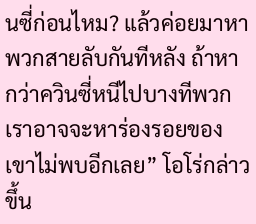นซี่ก่อนไหม? แล้วค่อยมาหาพวกสายลับกันทีหลัง ถ้าหากว่าควินซี่หนีไปบางทีพวกเราอาจจะหาร่องรอยของเขาไม่พบอีกเลย” โอโร่กล่าวขึ้น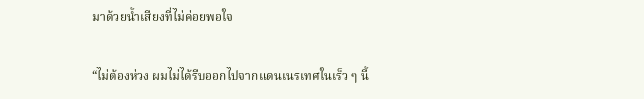มาด้วยน้ำเสียงที่ไม่ค่อยพอใจ

“ไม่ต้องห่วง ผมไม่ได้รีบออกไปจากแดนเนรเทศในเร็ว ๆ นี้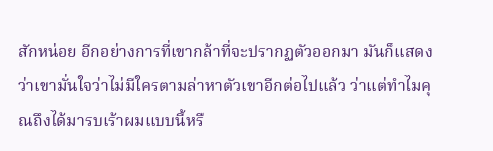สักหน่อย อีกอย่างการที่เขากล้าที่จะปรากฏตัวออกมา มันก็แสดงว่าเขามั่นใจว่าไม่มีใครตามล่าหาตัวเขาอีกต่อไปแล้ว ว่าแต่ทำไมคุณถึงได้มารบเร้าผมแบบนี้หรื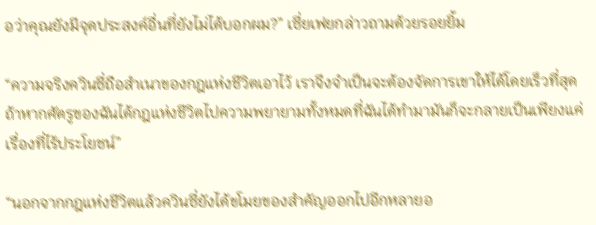อว่าคุณยังมีจุดประสงค์อื่นที่ยังไม่ได้บอกผม?” เซี่ยเฟยกล่าวถามด้วยรอยยิ้ม

“ความจริงควินซี่ถือสำเนาของกฎแห่งชีวิตเอาไว้ เราจึงจำเป็นจะต้องจัดการเขาให้ได้โดยเร็วที่สุด ถ้าหากศัตรูของฉันได้กฎแห่งชีวิตไปความพยายามทั้งหมดที่ฉันได้ทำมามันก็จะกลายเป็นเพียงแค่เรื่องที่ไร้ประโยชน์”

“นอกจากกฎแห่งชีวิตแล้วควินซี่ยังได้ขโมยของสำคัญออกไปอีกหลายอ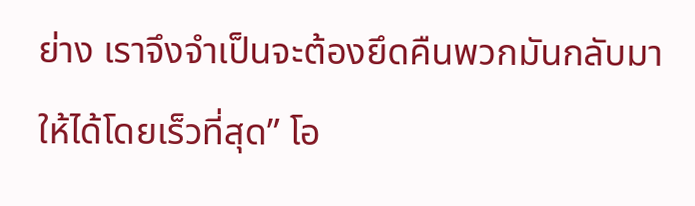ย่าง เราจึงจำเป็นจะต้องยึดคืนพวกมันกลับมาให้ได้โดยเร็วที่สุด” โอ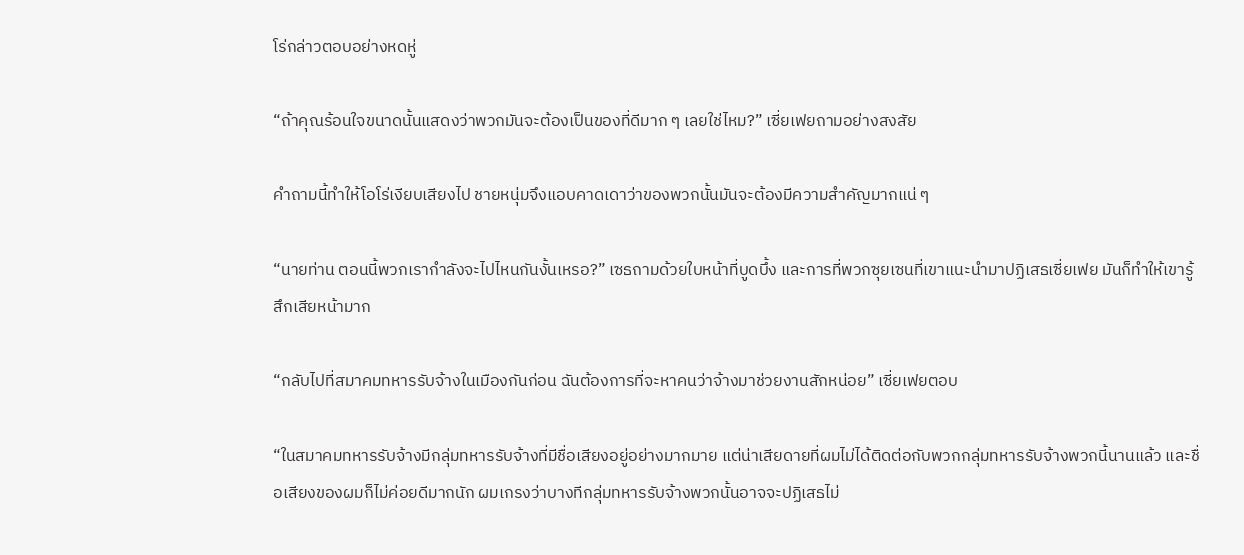โร่กล่าวตอบอย่างหดหู่

“ถ้าคุณร้อนใจขนาดนั้นแสดงว่าพวกมันจะต้องเป็นของที่ดีมาก ๆ เลยใช่ไหม?” เซี่ยเฟยถามอย่างสงสัย

คำถามนี้ทำให้โอโร่เงียบเสียงไป ชายหนุ่มจึงแอบคาดเดาว่าของพวกนั้นมันจะต้องมีความสำคัญมากแน่ ๆ

“นายท่าน ตอนนี้พวกเรากำลังจะไปไหนกันงั้นเหรอ?” เซธถามด้วยใบหน้าที่บูดบึ้ง และการที่พวกซุยเซนที่เขาแนะนำมาปฏิเสธเซี่ยเฟย มันก็ทำให้เขารู้สึกเสียหน้ามาก

“กลับไปที่สมาคมทหารรับจ้างในเมืองกันก่อน ฉันต้องการที่จะหาคนว่าจ้างมาช่วยงานสักหน่อย” เซี่ยเฟยตอบ

“ในสมาคมทหารรับจ้างมีกลุ่มทหารรับจ้างที่มีชื่อเสียงอยู่อย่างมากมาย แต่น่าเสียดายที่ผมไม่ได้ติดต่อกับพวกกลุ่มทหารรับจ้างพวกนี้นานแล้ว และชื่อเสียงของผมก็ไม่ค่อยดีมากนัก ผมเกรงว่าบางทีกลุ่มทหารรับจ้างพวกนั้นอาจจะปฏิเสธไม่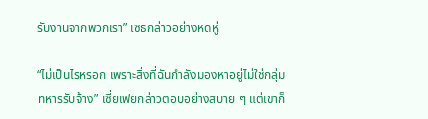รับงานจากพวกเรา” เซธกล่าวอย่างหดหู่

“ไม่เป็นไรหรอก เพราะสิ่งที่ฉันกำลังมองหาอยู่ไม่ใช่กลุ่มทหารรับจ้าง” เซี่ยเฟยกล่าวตอบอย่างสบาย ๆ แต่เขาก็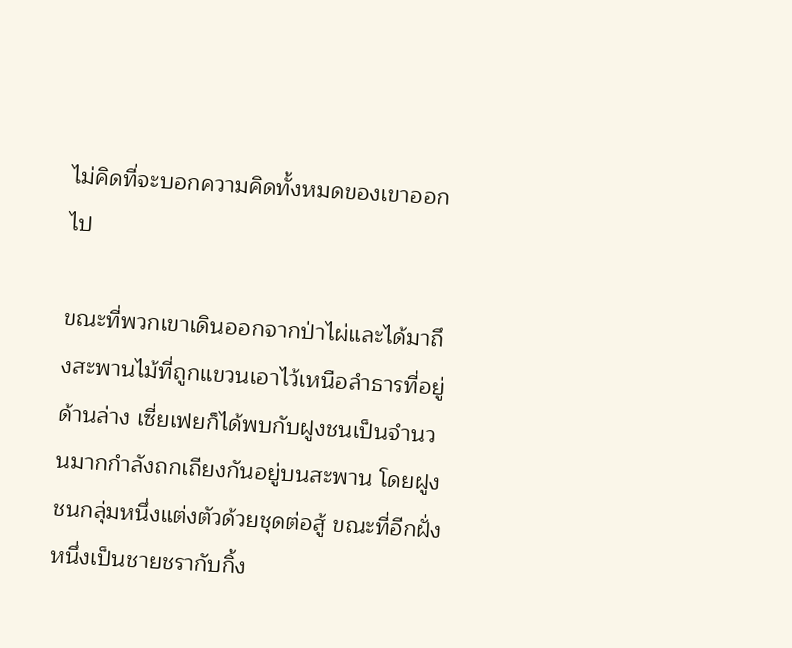ไม่คิดที่จะบอกความคิดทั้งหมดของเขาออกไป

ขณะที่พวกเขาเดินออกจากป่าไผ่และได้มาถึงสะพานไม้ที่ถูกแขวนเอาไว้เหนือลำธารที่อยู่ด้านล่าง เซี่ยเฟยก็ได้พบกับฝูงชนเป็นจำนวนมากกำลังถกเถียงกันอยู่บนสะพาน โดยฝูงชนกลุ่มหนึ่งแต่งตัวด้วยชุดต่อสู้ ขณะที่อีกฝั่งหนึ่งเป็นชายชรากับกิ้ง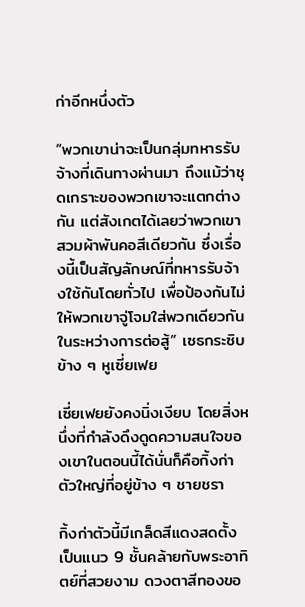ก่าอีกหนึ่งตัว

“พวกเขาน่าจะเป็นกลุ่มทหารรับจ้างที่เดินทางผ่านมา ถึงแม้ว่าชุดเกราะของพวกเขาจะแตกต่างกัน แต่สังเกตได้เลยว่าพวกเขาสวมผ้าพันคอสีเดียวกัน ซึ่งเรื่องนี้เป็นสัญลักษณ์ที่ทหารรับจ้างใช้กันโดยทั่วไป เพื่อป้องกันไม่ให้พวกเขาจู่โจมใส่พวกเดียวกันในระหว่างการต่อสู้” เซธกระซิบข้าง ๆ หูเซี่ยเฟย

เซี่ยเฟยยังคงนิ่งเงียบ โดยสิ่งหนึ่งที่กำลังดึงดูดความสนใจของเขาในตอนนี้ได้นั่นก็คือกิ้งก่าตัวใหญ่ที่อยู่ข้าง ๆ ชายชรา

กิ้งก่าตัวนี้มีเกล็ดสีแดงสดตั้งเป็นแนว 9 ชั้นคล้ายกับพระอาทิตย์ที่สวยงาม ดวงตาสีทองขอ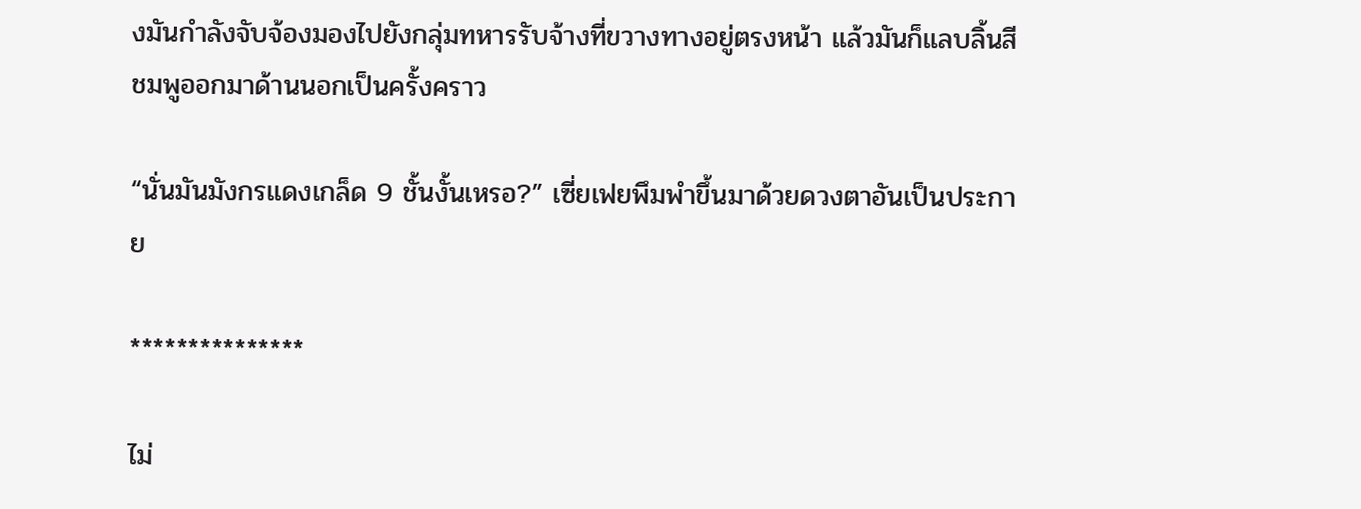งมันกำลังจับจ้องมองไปยังกลุ่มทหารรับจ้างที่ขวางทางอยู่ตรงหน้า แล้วมันก็แลบลิ้นสีชมพูออกมาด้านนอกเป็นครั้งคราว

“นั่นมันมังกรแดงเกล็ด 9 ชั้นงั้นเหรอ?” เซี่ยเฟยพึมพำขึ้นมาด้วยดวงตาอันเป็นประกาย

***************

ไม่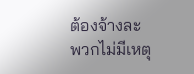ต้องจ้างละ พวกไม่มีเหตุ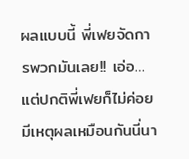ผลแบบนี้ พี่เฟยจัดการพวกมันเลย!! เอ่อ… แต่ปกติพี่เฟยก็ไม่ค่อยมีเหตุผลเหมือนกันนี่นา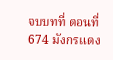จบบทที่ ตอนที่ 674 มังกรแดง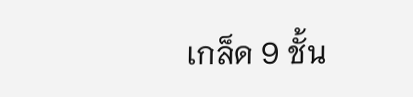เกล็ด 9 ชั้น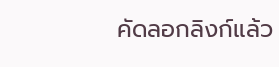คัดลอกลิงก์แล้ว